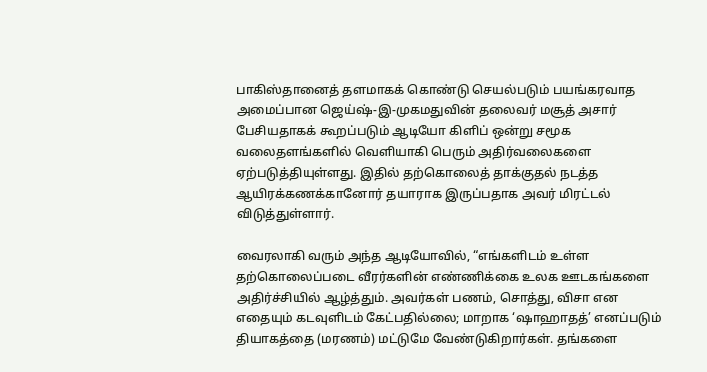பாகிஸ்தானைத் தளமாகக் கொண்டு செயல்படும் பயங்கரவாத அமைப்பான ஜெய்ஷ்-இ-முகமதுவின் தலைவர் மசூத் அசார் பேசியதாகக் கூறப்படும் ஆடியோ கிளிப் ஒன்று சமூக வலைதளங்களில் வெளியாகி பெரும் அதிர்வலைகளை ஏற்படுத்தியுள்ளது. இதில் தற்கொலைத் தாக்குதல் நடத்த ஆயிரக்கணக்கானோர் தயாராக இருப்பதாக அவர் மிரட்டல் விடுத்துள்ளார்.

வைரலாகி வரும் அந்த ஆடியோவில், “எங்களிடம் உள்ள தற்கொலைப்படை வீரர்களின் எண்ணிக்கை உலக ஊடகங்களை அதிர்ச்சியில் ஆழ்த்தும். அவர்கள் பணம், சொத்து, விசா என எதையும் கடவுளிடம் கேட்பதில்லை; மாறாக ‘ஷாஹாதத்’ எனப்படும் தியாகத்தை (மரணம்) மட்டுமே வேண்டுகிறார்கள். தங்களை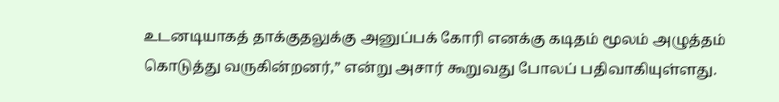உடனடியாகத் தாக்குதலுக்கு அனுப்பக் கோரி எனக்கு கடிதம் மூலம் அழுத்தம் கொடுத்து வருகின்றனர்,” என்று அசார் கூறுவது போலப் பதிவாகியுள்ளது.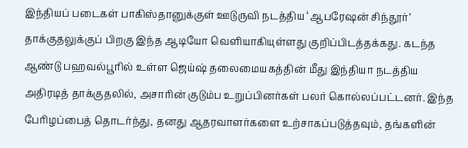இந்தியப் படைகள் பாகிஸ்தானுக்குள் ஊடுருவி நடத்திய ‘ஆபரேஷன் சிந்தூர்’ தாக்குதலுக்குப் பிறகு இந்த ஆடியோ வெளியாகியுள்ளது குறிப்பிடத்தக்கது. கடந்த ஆண்டு பஹவல்பூரில் உள்ள ஜெய்ஷ் தலைமையகத்தின் மீது இந்தியா நடத்திய அதிரடித் தாக்குதலில், அசாரின் குடும்ப உறுப்பினர்கள் பலர் கொல்லப்பட்டனர். இந்த பேரிழப்பைத் தொடர்ந்து, தனது ஆதரவாளர்களை உற்சாகப்படுத்தவும், தங்களின்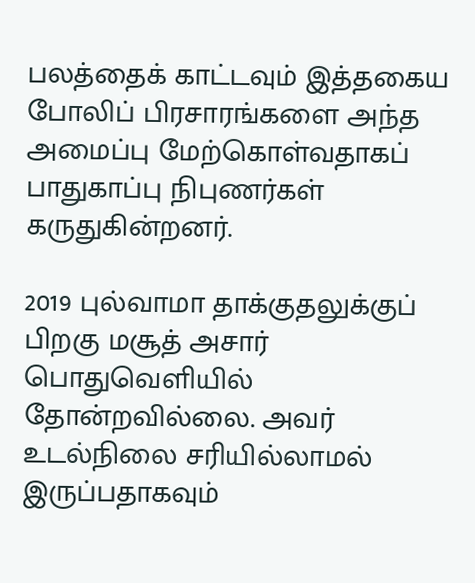பலத்தைக் காட்டவும் இத்தகைய போலிப் பிரசாரங்களை அந்த அமைப்பு மேற்கொள்வதாகப் பாதுகாப்பு நிபுணர்கள் கருதுகின்றனர்.

2019 புல்வாமா தாக்குதலுக்குப் பிறகு மசூத் அசார் பொதுவெளியில் தோன்றவில்லை. அவர் உடல்நிலை சரியில்லாமல் இருப்பதாகவும்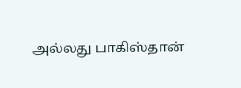அல்லது பாகிஸ்தான்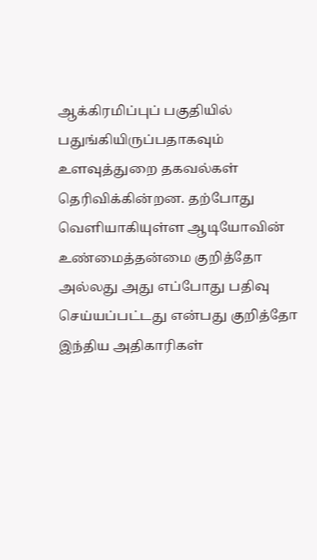ஆக்கிரமிப்புப் பகுதியில் பதுங்கியிருப்பதாகவும் உளவுத்துறை தகவல்கள் தெரிவிக்கின்றன. தற்போது வெளியாகியுள்ள ஆடியோவின் உண்மைத்தன்மை குறித்தோ அல்லது அது எப்போது பதிவு செய்யப்பட்டது என்பது குறித்தோ இந்திய அதிகாரிகள்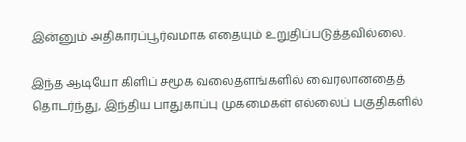இன்னும் அதிகாரப்பூர்வமாக எதையும் உறுதிப்படுத்தவில்லை.

இந்த ஆடியோ கிளிப் சமூக வலைதளங்களில் வைரலானதைத் தொடர்ந்து, இந்திய பாதுகாப்பு முகமைகள் எல்லைப் பகுதிகளில்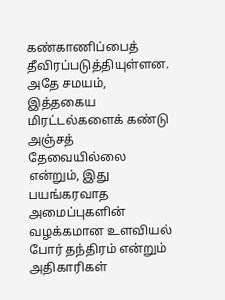கண்காணிப்பைத் தீவிரப்படுத்தியுள்ளன. அதே சமயம், இத்தகைய மிரட்டல்களைக் கண்டு அஞ்சத் தேவையில்லை என்றும், இது பயங்கரவாத அமைப்புகளின் வழக்கமான உளவியல் போர் தந்திரம் என்றும் அதிகாரிகள்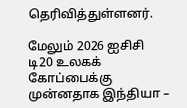தெரிவித்துள்ளனர்.

மேலும் 2026 ஐசிசி டி20 உலகக் கோப்பைக்கு முன்னதாக இந்தியா –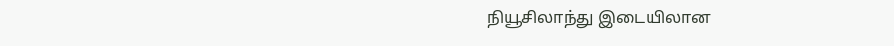நியூசிலாந்து இடையிலான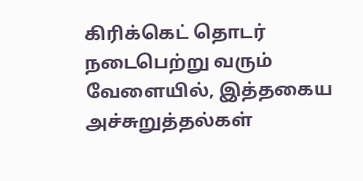கிரிக்கெட் தொடர் நடைபெற்று வரும் வேளையில், இத்தகைய அச்சுறுத்தல்கள்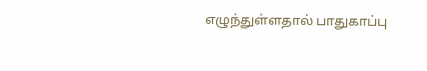எழுந்துள்ளதால் பாதுகாப்பு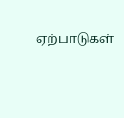ஏற்பாடுகள்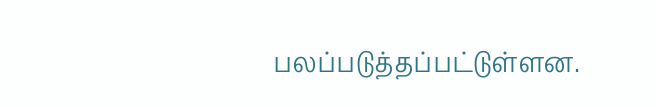பலப்படுத்தப்பட்டுள்ளன.